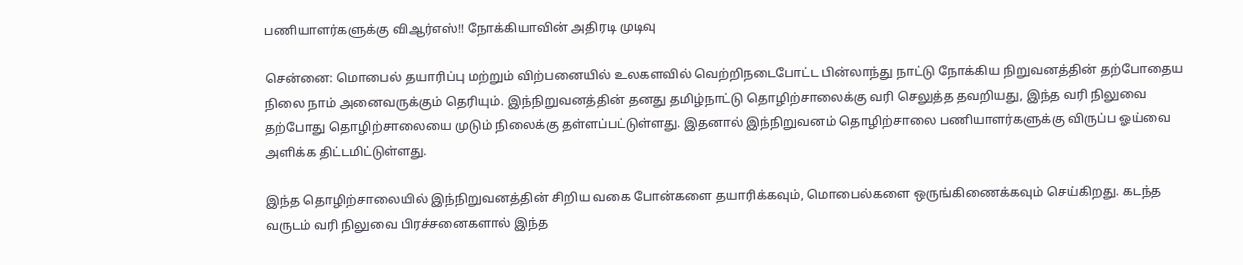பணியாளர்களுக்கு விஆர்எஸ்!! நோக்கியாவின் அதிரடி முடிவு

சென்னை: மொபைல் தயாரிப்பு மற்றும் விற்பனையில் உலகளவில் வெற்றிநடைபோட்ட பின்லாந்து நாட்டு நோக்கிய நிறுவனத்தின் தற்போதைய நிலை நாம் அனைவருக்கும் தெரியும். இந்நிறுவனத்தின் தனது தமிழ்நாட்டு தொழிற்சாலைக்கு வரி செலுத்த தவறியது, இந்த வரி நிலுவை தற்போது தொழிற்சாலையை முடும் நிலைக்கு தள்ளப்பட்டுள்ளது. இதனால் இந்நிறுவனம் தொழிற்சாலை பணியாளர்களுக்கு விருப்ப ஓய்வை அளிக்க திட்டமிட்டுள்ளது.

இந்த தொழிற்சாலையில் இந்நிறுவனத்தின் சிறிய வகை போன்களை தயாரிக்கவும், மொபைல்களை ஒருங்கிணைக்கவும் செய்கிறது. கடந்த வருடம் வரி நிலுவை பிரச்சனைகளால் இந்த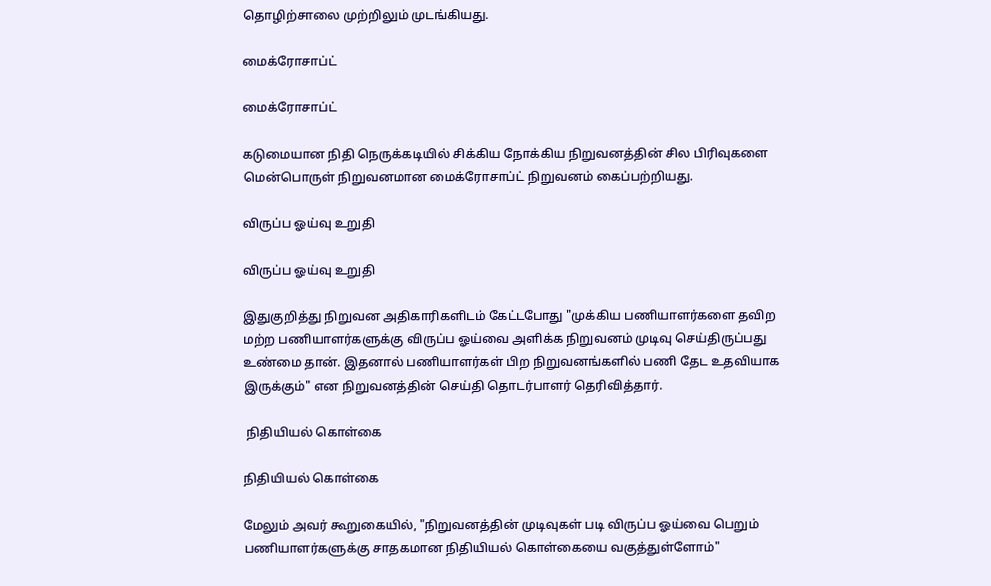தொழிற்சாலை முற்றிலும் முடங்கியது.

மைக்ரோசாப்ட்

மைக்ரோசாப்ட்

கடுமையான நிதி நெருக்கடியில் சிக்கிய நோக்கிய நிறுவனத்தின் சில பிரிவுகளை மென்பொருள் நிறுவனமான மைக்ரோசாப்ட் நிறுவனம் கைப்பற்றியது.

விருப்ப ஓய்வு உறுதி

விருப்ப ஓய்வு உறுதி

இதுகுறித்து நிறுவன அதிகாரிகளிடம் கேட்டபோது "முக்கிய பணியாளர்களை தவிற மற்ற பணியாளர்களுக்கு விருப்ப ஓய்வை அளிக்க நிறுவனம் முடிவு செய்திருப்பது உண்மை தான். இதனால் பணியாளர்கள் பிற நிறுவனங்களில் பணி தேட உதவியாக இருக்கும்" என நிறுவனத்தின் செய்தி தொடர்பாளர் தெரிவித்தார்.

 நிதியியல் கொள்கை

நிதியியல் கொள்கை

மேலும் அவர் கூறுகையில், "நிறுவனத்தின் முடிவுகள் படி விருப்ப ஓய்வை பெறும் பணியாளர்களுக்கு சாதகமான நிதியியல் கொள்கையை வகுத்துள்ளோம்"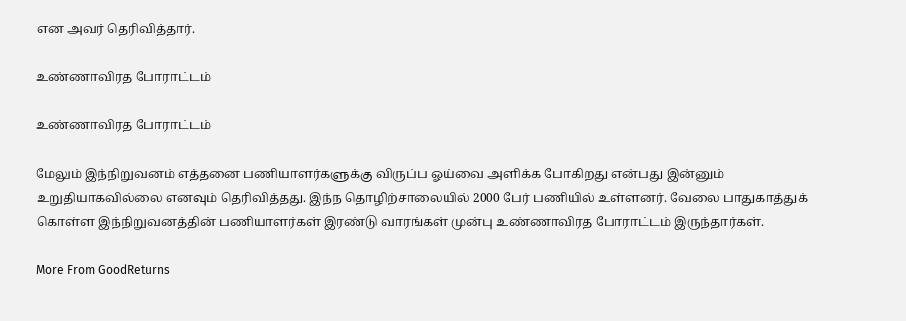என அவர் தெரிவித்தார்.

உண்ணாவிரத போராட்டம்

உண்ணாவிரத போராட்டம்

மேலும் இந்நிறுவனம் எத்தனை பணியாளர்களுக்கு விருப்ப ஓய்வை அளிக்க போகிறது என்பது இன்னும் உறுதியாகவில்லை எனவும் தெரிவித்தது. இந்ந தொழிற்சாலையில் 2000 பேர் பணியில் உள்ளனர். வேலை பாதுகாத்துக் கொள்ள இந்நிறுவனத்தின் பணியாளர்கள் இரண்டு வாரங்கள் முன்பு உண்ணாவிரத போராட்டம் இருந்தார்கள்.

More From GoodReturns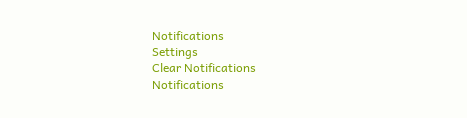Notifications
Settings
Clear Notifications
Notifications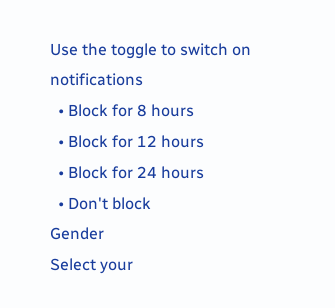Use the toggle to switch on notifications
  • Block for 8 hours
  • Block for 12 hours
  • Block for 24 hours
  • Don't block
Gender
Select your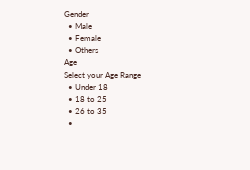Gender
  • Male
  • Female
  • Others
Age
Select your Age Range
  • Under 18
  • 18 to 25
  • 26 to 35
  •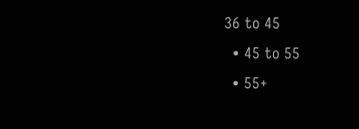36 to 45
  • 45 to 55
  • 55+